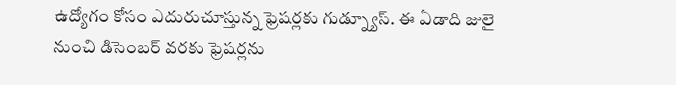ఉద్యోగం కోసం ఎదురుచూస్తున్న ఫ్రెషర్లకు గుడ్న్యూస్. ఈ ఏడాది జులై నుంచి డిసెంబర్ వరకు ఫ్రెషర్లను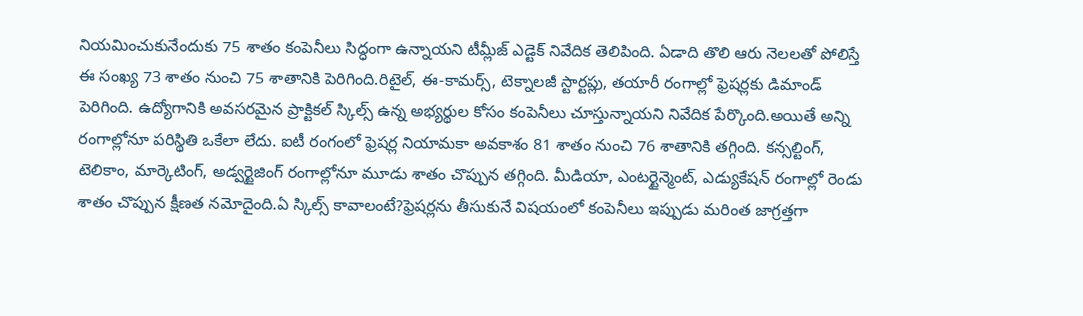నియమించుకునేందుకు 75 శాతం కంపెనీలు సిద్ధంగా ఉన్నాయని టీమ్లీజ్ ఎడ్టెక్ నివేదిక తెలిపింది. ఏడాది తొలి ఆరు నెలలతో పోలిస్తే ఈ సంఖ్య 73 శాతం నుంచి 75 శాతానికి పెరిగింది.రిటైల్, ఈ-కామర్స్, టెక్నాలజీ స్టార్టప్లు, తయారీ రంగాల్లో ఫ్రెషర్లకు డిమాండ్ పెరిగింది. ఉద్యోగానికి అవసరమైన ప్రాక్టికల్ స్కిల్స్ ఉన్న అభ్యర్థుల కోసం కంపెనీలు చూస్తున్నాయని నివేదిక పేర్కొంది.అయితే అన్ని రంగాల్లోనూ పరిస్థితి ఒకేలా లేదు. ఐటీ రంగంలో ఫ్రెషర్ల నియామకా అవకాశం 81 శాతం నుంచి 76 శాతానికి తగ్గింది. కన్సల్టింగ్, టెలికాం, మార్కెటింగ్, అడ్వర్టైజింగ్ రంగాల్లోనూ మూడు శాతం చొప్పున తగ్గింది. మీడియా, ఎంటర్టైన్మెంట్, ఎడ్యుకేషన్ రంగాల్లో రెండు శాతం చొప్పున క్షీణత నమోదైంది.ఏ స్కిల్స్ కావాలంటే?ఫ్రెషర్లను తీసుకునే విషయంలో కంపెనీలు ఇప్పుడు మరింత జాగ్రత్తగా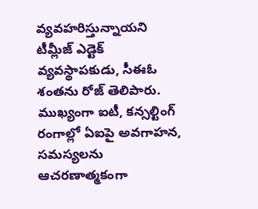వ్యవహరిస్తున్నాయని టీమ్లీజ్ ఎడ్టెక్ వ్యవస్థాపకుడు, సీఈఓ శంతను రోజ్ తెలిపారు. ముఖ్యంగా ఐటీ, కన్సల్టింగ్ రంగాల్లో ఏఐపై అవగాహన, సమస్యలను ఆచరణాత్మకంగా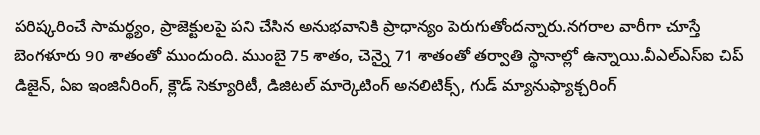పరిష్కరించే సామర్థ్యం, ప్రాజెక్టులపై పని చేసిన అనుభవానికి ప్రాధాన్యం పెరుగుతోందన్నారు.నగరాల వారీగా చూస్తే బెంగళూరు 90 శాతంతో ముందుంది. ముంబై 75 శాతం, చెన్నై 71 శాతంతో తర్వాతి స్థానాల్లో ఉన్నాయి.వీఎల్ఎస్ఐ చిప్ డిజైన్, ఏఐ ఇంజినీరింగ్, క్లౌడ్ సెక్యూరిటీ, డిజిటల్ మార్కెటింగ్ అనలిటిక్స్, గుడ్ మ్యానుఫ్యాక్చరింగ్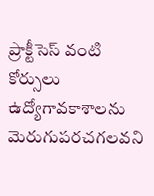ప్రాక్టీసెస్ వంటి కోర్సులు ఉద్యోగావకాశాలను మెరుగుపరచగలవని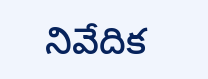నివేదిక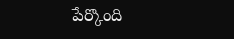పేర్కొంది